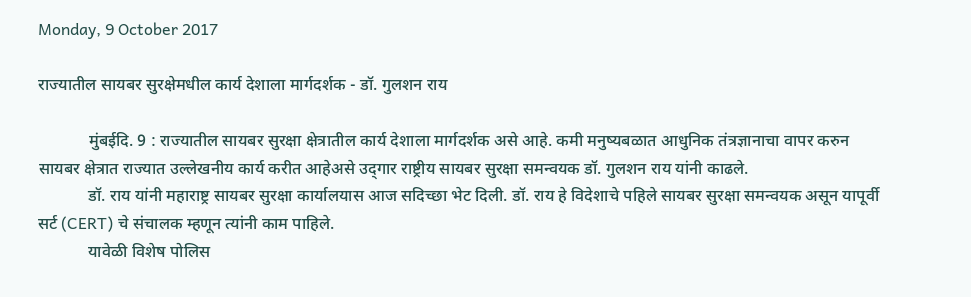Monday, 9 October 2017

राज्यातील सायबर सुरक्षेमधील कार्य देशाला मार्गदर्शक - डॉ. गुलशन राय

            मुंबईदि. 9 : राज्यातील सायबर सुरक्षा क्षेत्रातील कार्य देशाला मार्गदर्शक असे आहे. कमी मनुष्यबळात आधुनिक तंत्रज्ञानाचा वापर करुन सायबर क्षेत्रात राज्यात उल्लेखनीय कार्य करीत आहेअसे उद्‌गार राष्ट्रीय सायबर सुरक्षा समन्वयक डॉ. गुलशन राय यांनी काढले.
            डॉ. राय यांनी महाराष्ट्र सायबर सुरक्षा कार्यालयास आज सदिच्छा भेट दिली. डॉ. राय हे विदेशाचे पहिले सायबर सुरक्षा समन्वयक असून यापूर्वी सर्ट (CERT) चे संचालक म्हणून त्यांनी काम पाहिले.
            यावेळी विशेष पोलिस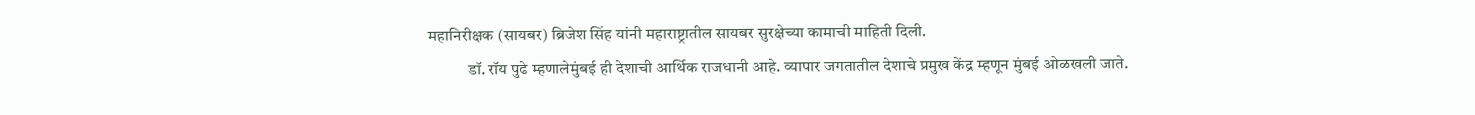महानिरीक्षक (सायबर) ब्रिजेश सिंह यांनी महाराष्ट्रातील सायबर सुरक्षेच्या कामाची माहिती दिली.
            डॉ. रॉय पुढे म्हणालेमुंबई ही देशाची आर्थिक राजधानी आहे. व्यापार जगतातील देशाचे प्रमुख केंद्र म्हणून मुंबई ओळखली जाते.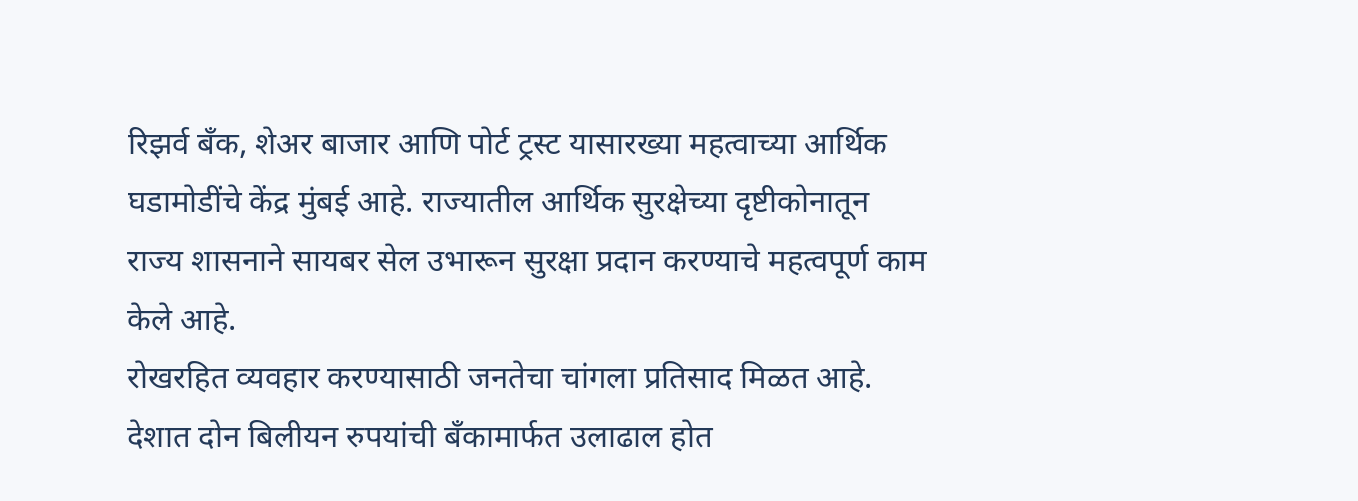रिझर्व बँक, शेअर बाजार आणि पोर्ट ट्रस्ट यासारख्या महत्वाच्या आर्थिक घडामोडींचे केंद्र मुंबई आहे. राज्यातील आर्थिक सुरक्षेच्या दृष्टीकोनातून राज्य शासनाने सायबर सेल उभारून सुरक्षा प्रदान करण्याचे महत्वपूर्ण काम केले आहे.
रोखरहित व्यवहार करण्यासाठी जनतेचा चांगला प्रतिसाद मिळत आहे. देशात दोन बिलीयन रुपयांची बँकामार्फत उलाढाल होत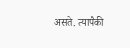असते. त्यापैकी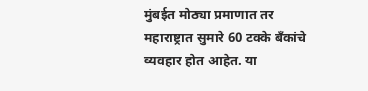मुंबईत मोठ्या प्रमाणात तर महाराष्ट्रात सुमारे 60 टक्के बँकांचे व्यवहार होत आहेत. या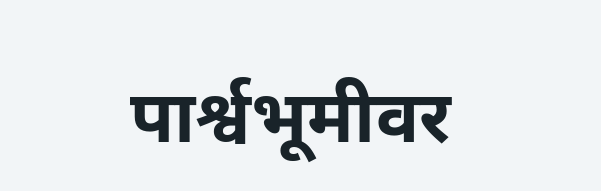पार्श्वभूमीवर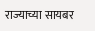राज्याच्या सायबर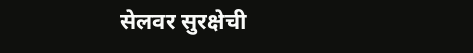सेलवर सुरक्षेची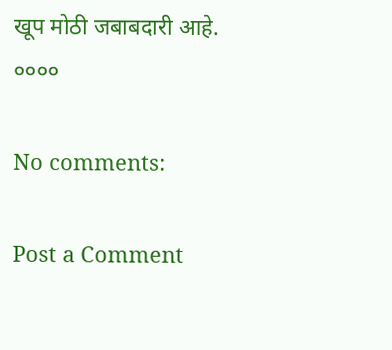खूप मोठी जबाबदारी आहे.
००००

No comments:

Post a Comment